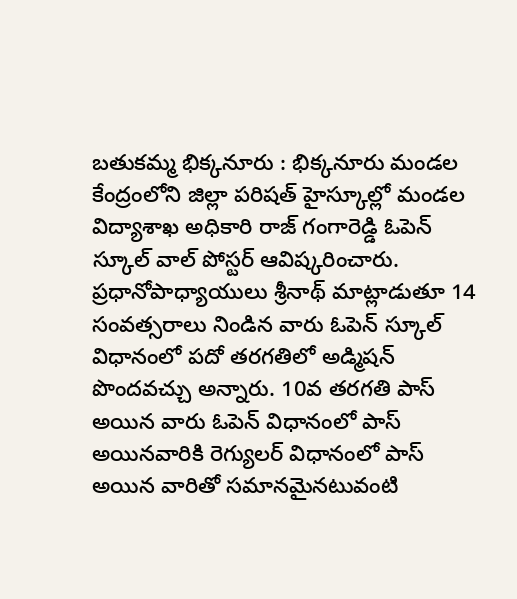బతుకమ్మ భిక్కనూరు : భిక్కనూరు మండల కేంద్రంలోని జిల్లా పరిషత్ హైస్కూల్లో మండల విద్యాశాఖ అధికారి రాజ్ గంగారెడ్డి ఓపెన్ స్కూల్ వాల్ పోస్టర్ ఆవిష్కరించారు. ప్రధానోపాధ్యాయులు శ్రీనాథ్ మాట్లాడుతూ 14 సంవత్సరాలు నిండిన వారు ఓపెన్ స్కూల్ విధానంలో పదో తరగతిలో అడ్మిషన్ పొందవచ్చు అన్నారు. 10వ తరగతి పాస్ అయిన వారు ఓపెన్ విధానంలో పాస్ అయినవారికి రెగ్యులర్ విధానంలో పాస్ అయిన వారితో సమానమైనటువంటి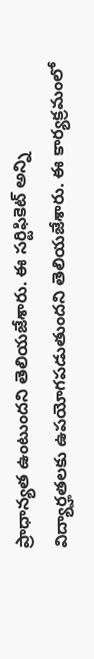ప్రాధాన్యత ఉంటుందని తెలియజేశారు. ఈ సర్టిఫికెట్ అన్ని విద్యార్హతలకు ఉపయోగపడుతుందని తెలియజేశారు. ఈ కార్యక్రమంలో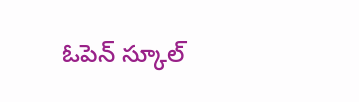ఓపెన్ స్కూల్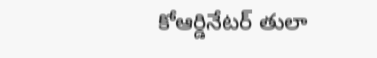కోఆర్డినేటర్ తులా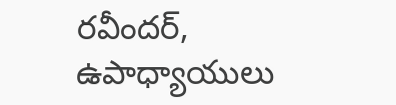రవీందర్, ఉపాధ్యాయులు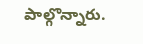పాల్గొన్నారు.